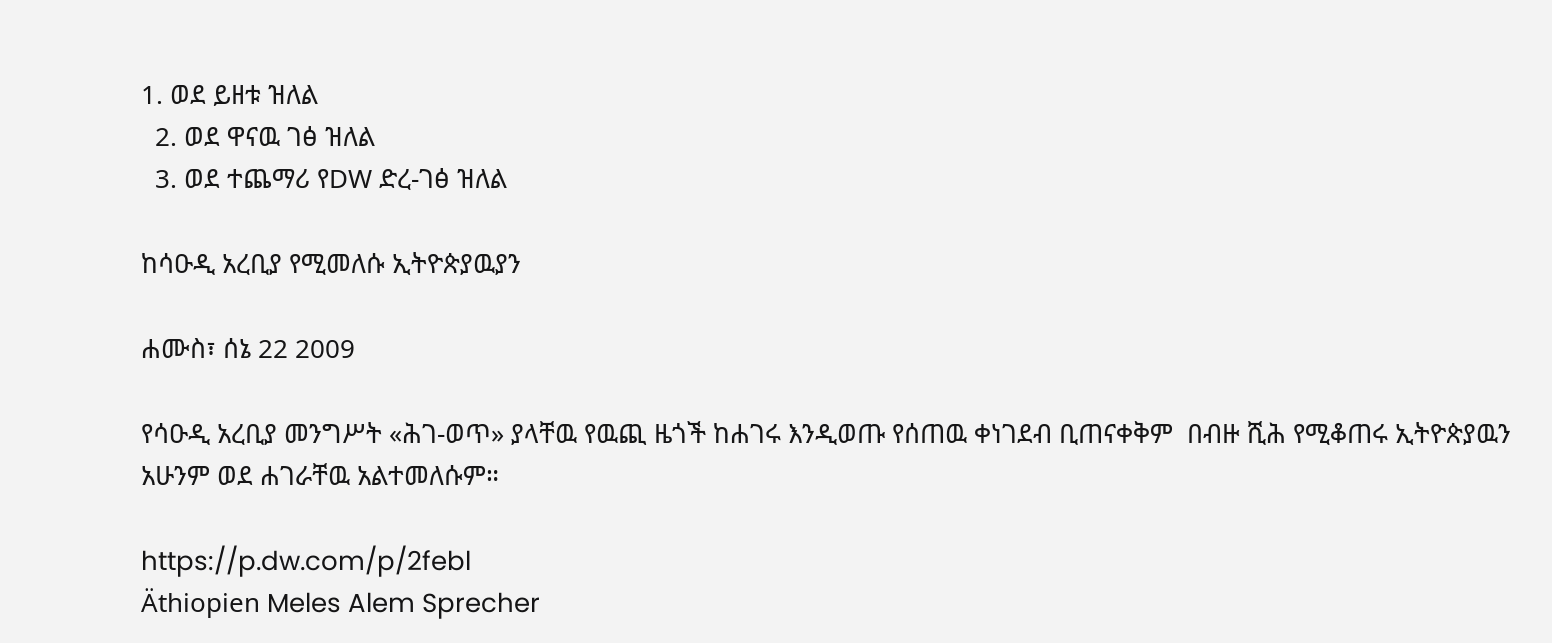1. ወደ ይዘቱ ዝለል
  2. ወደ ዋናዉ ገፅ ዝለል
  3. ወደ ተጨማሪ የDW ድረ-ገፅ ዝለል

ከሳዑዲ አረቢያ የሚመለሱ ኢትዮጵያዉያን

ሐሙስ፣ ሰኔ 22 2009

የሳዑዲ አረቢያ መንግሥት «ሕገ-ወጥ» ያላቸዉ የዉጪ ዜጎች ከሐገሩ እንዲወጡ የሰጠዉ ቀነገደብ ቢጠናቀቅም  በብዙ ሺሕ የሚቆጠሩ ኢትዮጵያዉን አሁንም ወደ ሐገራቸዉ አልተመለሱም።

https://p.dw.com/p/2febl
Äthiopien Meles Alem Sprecher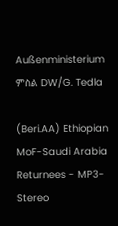Außenministerium
ምስል DW/G. Tedla

(Beri.AA) Ethiopian MoF-Saudi Arabia Returnees - MP3-Stereo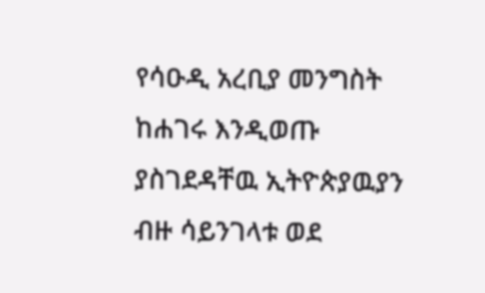የሳዑዲ አረቢያ መንግስት ከሐገሩ እንዲወጡ ያስገደዳቸዉ ኢትዮጵያዉያን ብዙ ሳይንገላቱ ወደ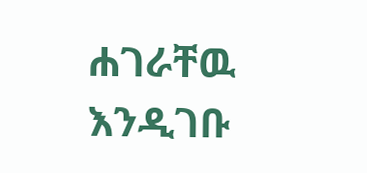ሐገራቸዉ እንዲገቡ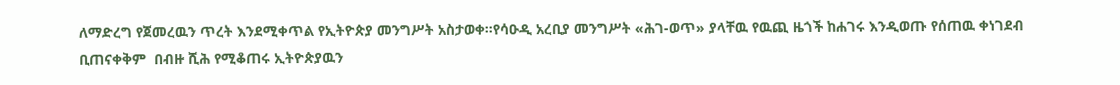ለማድረግ የጀመረዉን ጥረት እንደሚቀጥል የኢትዮጵያ መንግሥት አስታወቀ።የሳዑዲ አረቢያ መንግሥት «ሕገ-ወጥ» ያላቸዉ የዉጪ ዜጎች ከሐገሩ እንዲወጡ የሰጠዉ ቀነገደብ ቢጠናቀቅም  በብዙ ሺሕ የሚቆጠሩ ኢትዮጵያዉን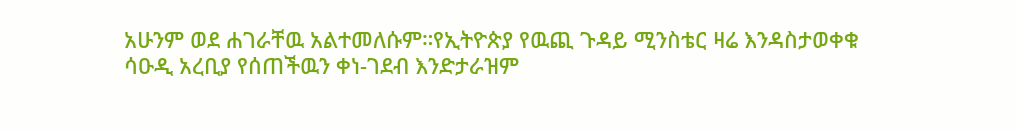አሁንም ወደ ሐገራቸዉ አልተመለሱም።የኢትዮጵያ የዉጪ ጉዳይ ሚንስቴር ዛሬ እንዳስታወቀቁ ሳዑዲ አረቢያ የሰጠችዉን ቀነ-ገደብ እንድታራዝም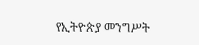የኢትዮጵያ መንግሥት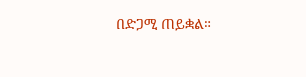በድጋሚ ጠይቋል።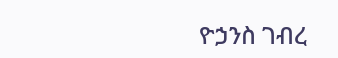ዮኃንስ ገብረ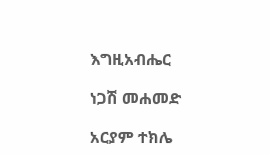እግዚአብሔር

ነጋሽ መሐመድ

አርያም ተክሌ